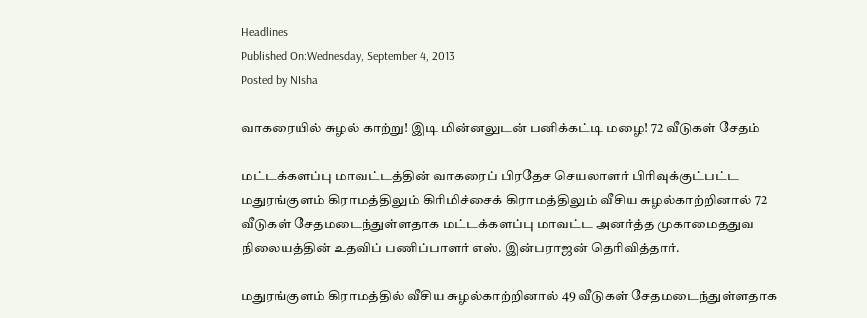Headlines
Published On:Wednesday, September 4, 2013
Posted by NIsha

வாகரையில் சுழல் காற்று! இடி மின்னலுடன் பனிக்கட்டி மழை! 72 வீடுகள் சேதம்

மட்டக்களப்பு மாவட்டத்தின் வாகரைப் பிரதேச செயலாளர் பிரிவுக்குட்பட்ட மதுரங்குளம் கிராமத்திலும் கிரிமிச்சைக் கிராமத்திலும் வீசிய சுழல்காற்றினால் 72 வீடுகள் சேதமடைந்துள்ளதாக மட்டக்களப்பு மாவட்ட அனர்த்த முகாமைததுவ நிலையத்தின் உதவிப் பணிப்பாளர் எஸ். இன்பராஜன் தெரிவித்தார்.

மதுரங்குளம் கிராமத்தில் வீசிய சுழல்காற்றினால் 49 வீடுகள் சேதமடைந்துள்ளதாக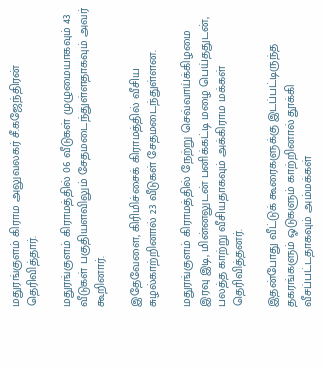மதுரங்குளம் கிராம அலுவலகர் சீ.கஜேந்திரன் தெரிவித்தார்.

மதுரங்குளம் கிராமத்தில் 06 வீடுகள் முழுமையாகவும் 43 வீடுகள் பகுதியளவிலும் சேதமடைந்துள்ளதாகவும் அவர் கூறினார்.

இதேவேளை, கிரிமிச்சைக் கிராமத்தில் வீசிய சுழல்காற்றினால் 23 வீடுகள் சேதமடைந்துள்ளன.

மதுரங்குளம் கிராமத்தில் நேற்று செவ்வாய்க்கிழமை இரவு இடி, மின்னலுடன் பனிக்கட்டி மழை பெய்ததுடன், பலத்த காற்று வீசியதாகவும் அக்கிராம மக்கள் தெரிவித்தனர்.

இதன்போது வீட்டுக் கூரைகளுக்கு இடப்பட்டிருந்த தகரங்களும் ஓடுகளும் காற்றினால் தூக்கி வீசப்பட்டதாகவும் அம்மக்கள்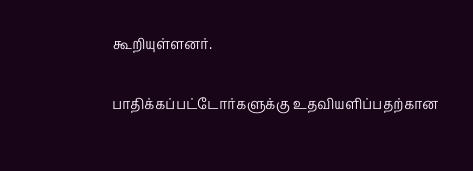கூறியுள்ளனர்.

பாதிக்கப்பட்டோர்களுக்கு உதவியளிப்பதற்கான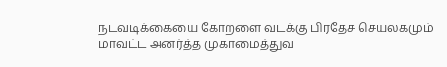நடவடிக்கையை கோறளை வடக்கு பிரதேச செயலகமும் மாவட்ட அனர்த்த முகாமைத்துவ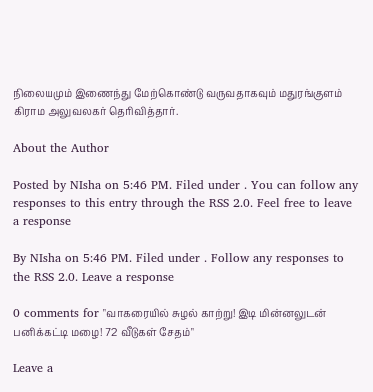நிலையமும் இணைந்து மேற்கொண்டு வருவதாகவும் மதுரங்குளம் கிராம அலுவலகர் தெரிவித்தார்.

About the Author

Posted by NIsha on 5:46 PM. Filed under . You can follow any responses to this entry through the RSS 2.0. Feel free to leave a response

By NIsha on 5:46 PM. Filed under . Follow any responses to the RSS 2.0. Leave a response

0 comments for "வாகரையில் சுழல் காற்று! இடி மின்னலுடன் பனிக்கட்டி மழை! 72 வீடுகள் சேதம்"

Leave a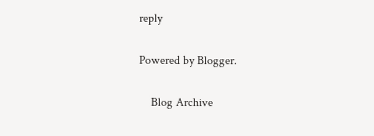reply

Powered by Blogger.

    Blog Archive